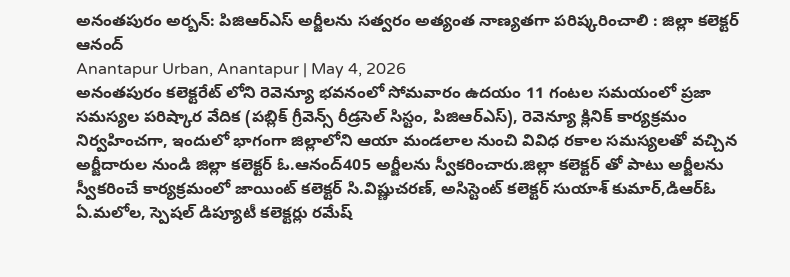అనంతపురం అర్బన్: పిజిఆర్ఎస్ అర్జీలను సత్వరం అత్యంత నాణ్యతగా పరిష్కరించాలి : జిల్లా కలెక్టర్ ఆనంద్
Anantapur Urban, Anantapur | May 4, 2026
అనంతపురం కలెక్టరేట్ లోని రెవెన్యూ భవనంలో సోమవారం ఉదయం 11 గంటల సమయంలో ప్రజా సమస్యల పరిష్కార వేదిక (పబ్లిక్ గ్రీవెన్స్ రీడ్రసెల్ సిస్టం, పిజిఆర్ఎస్), రెవెన్యూ క్లినిక్ కార్యక్రమం నిర్వహించగా, ఇందులో భాగంగా జిల్లాలోని ఆయా మండలాల నుంచి వివిధ రకాల సమస్యలతో వచ్చిన అర్జీదారుల నుండి జిల్లా కలెక్టర్ ఓ.ఆనంద్405 అర్జీలను స్వీకరించారు.జిల్లా కలెక్టర్ తో పాటు అర్జీలను స్వీకరించే కార్యక్రమంలో జాయింట్ కలెక్టర్ సి.విష్ణుచరణ్, అసిస్టెంట్ కలెక్టర్ సుయాశ్ కుమార్,డిఆర్ఓ ఏ.మలోల, స్పెషల్ డిప్యూటీ కలెక్టర్లు రమేష్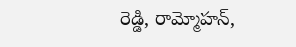రెడ్డి, రామ్మోహన్,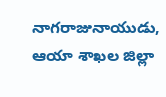నాగరాజునాయుడు, ఆయా శాఖల జిల్లా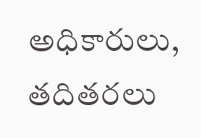అధికారులు, తదితరలు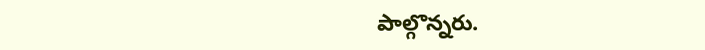పాల్గొన్నరు.